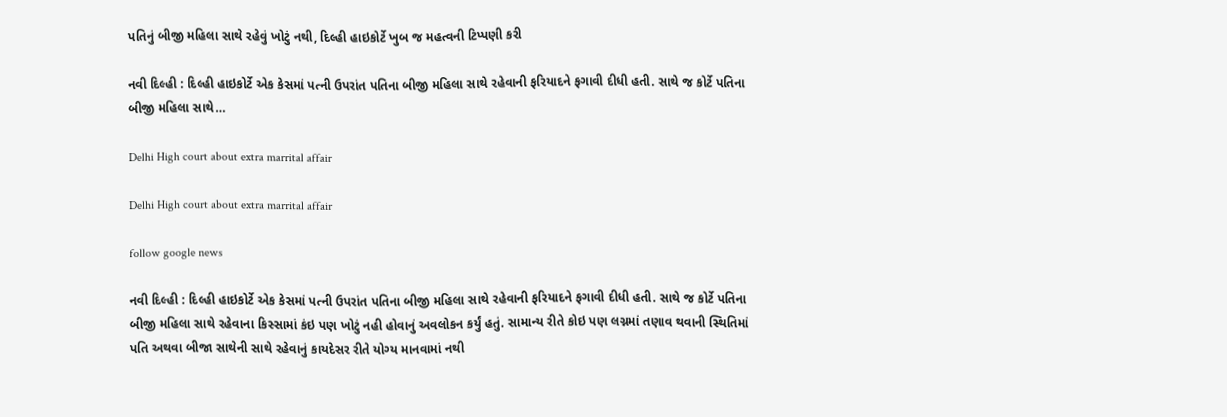પતિનું બીજી મહિલા સાથે રહેવું ખોટું નથી, દિલ્હી હાઇકોર્ટે ખુબ જ મહત્વની ટિપ્પણી કરી

નવી દિલ્હી : દિલ્હી હાઇકોર્ટે એક કેસમાં પત્ની ઉપરાંત પતિના બીજી મહિલા સાથે રહેવાની ફરિયાદને ફગાવી દીધી હતી. સાથે જ કોર્ટે પતિના બીજી મહિલા સાથે…

Delhi High court about extra marrital affair

Delhi High court about extra marrital affair

follow google news

નવી દિલ્હી : દિલ્હી હાઇકોર્ટે એક કેસમાં પત્ની ઉપરાંત પતિના બીજી મહિલા સાથે રહેવાની ફરિયાદને ફગાવી દીધી હતી. સાથે જ કોર્ટે પતિના બીજી મહિલા સાથે રહેવાના કિસ્સામાં કંઇ પણ ખોટું નહી હોવાનું અવલોકન કર્યું હતું. સામાન્ય રીતે કોઇ પણ લગ્નમાં તણાવ થવાની સ્થિતિમાં પતિ અથવા બીજા સાથેની સાથે રહેવાનું કાયદેસર રીતે યોગ્ય માનવામાં નથી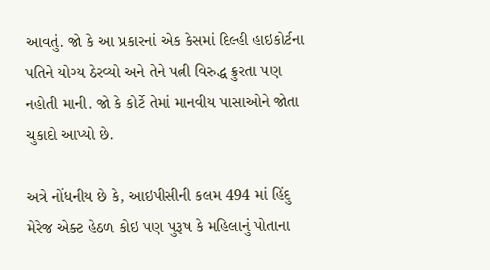આવતું. જો કે આ પ્રકારનાં એક કેસમાં દિલ્હી હાઇકોર્ટના પતિને યોગ્ય ઠેરવ્યો અને તેને પત્ની વિરુદ્ધ ક્રુરતા પણ નહોતી માની. જો કે કોર્ટે તેમાં માનવીય પાસાઓને જોતા ચુકાદો આપ્યો છે.

અત્રે નોંધનીય છે કે, આઇપીસીની કલમ 494 માં હિંદુ મેરેજ એક્ટ હેઠળ કોઇ પણ પુરૂષ કે મહિલાનું પોતાના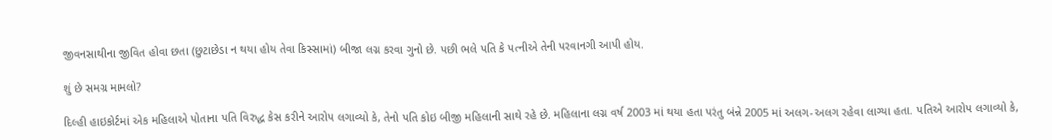જીવનસાથીના જીવિત હોવા છતા (છુટાછેડા ન થયા હોય તેવા કિસ્સામાં) બીજા લગ્ન કરવા ગુનો છે. પછી ભલે પતિ કે પત્નીએ તેની પરવાનગી આપી હોય.

શું છે સમગ્ર મામલો?

દિલ્હી હાઇકોર્ટમાં એક મહિલાએ પોતાના પતિ વિરુદ્ધ કેસ કરીને આરોપ લગાવ્યો કે, તેનો પતિ કોઇ બીજી મહિલાની સાથે રહે છે. મહિલાના લગ્ન વર્ષ 2003 માં થયા હતા પરંતુ બંન્ને 2005 માં અલગ-અલગ રહેવા લાગ્યા હતા. પતિએ આરોપ લગાવ્યો કે,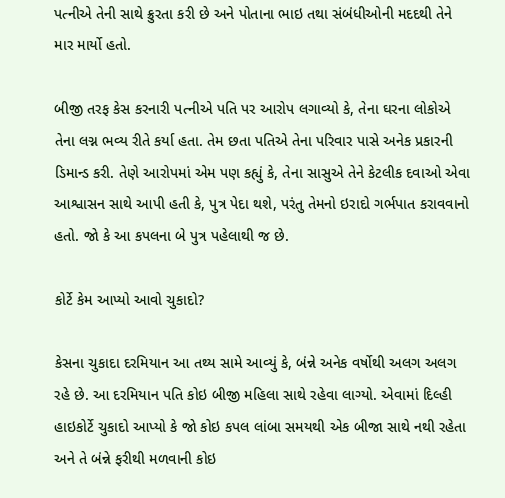પત્નીએ તેની સાથે ક્રુરતા કરી છે અને પોતાના ભાઇ તથા સંબંધીઓની મદદથી તેને માર માર્યો હતો.

બીજી તરફ કેસ કરનારી પત્નીએ પતિ પર આરોપ લગાવ્યો કે, તેના ઘરના લોકોએ તેના લગ્ન ભવ્ય રીતે કર્યા હતા. તેમ છતા પતિએ તેના પરિવાર પાસે અનેક પ્રકારની ડિમાન્ડ કરી. તેણે આરોપમાં એમ પણ કહ્યું કે, તેના સાસુએ તેને કેટલીક દવાઓ એવા આશ્વાસન સાથે આપી હતી કે, પુત્ર પેદા થશે, પરંતુ તેમનો ઇરાદો ગર્ભપાત કરાવવાનો હતો. જો કે આ કપલના બે પુત્ર પહેલાથી જ છે.

કોર્ટે કેમ આપ્યો આવો ચુકાદો?

કેસના ચુકાદા દરમિયાન આ તથ્ય સામે આવ્યું કે, બંન્ને અનેક વર્ષોથી અલગ અલગ રહે છે. આ દરમિયાન પતિ કોઇ બીજી મહિલા સાથે રહેવા લાગ્યો. એવામાં દિલ્હી હાઇકોર્ટે ચુકાદો આપ્યો કે જો કોઇ કપલ લાંબા સમયથી એક બીજા સાથે નથી રહેતા અને તે બંન્ને ફરીથી મળવાની કોઇ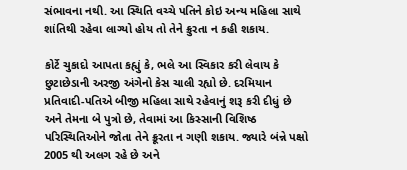સંભાવના નથી. આ સ્થિતિ વચ્ચે પતિને કોઇ અન્ય મહિલા સાથે શાંતિથી રહેવા લાગ્યો હોય તો તેને ક્રુરતા ન કહી શકાય.

કોર્ટે ચુકાદો આપતા કહ્યું કે, ભલે આ સ્વિકાર કરી લેવાય કે છુટાછેડાની અરજી અંગેનો કેસ ચાલી રહ્યો છે. દરમિયાન પ્રતિવાદી-પતિએ બીજી મહિલા સાથે રહેવાનું શરૂ કરી દીધું છે અને તેમના બે પુત્રો છે, તેવામાં આ કિસ્સાની વિશિષ્ઠ પરિસ્થિતિઓને જોતા તેને ક્રૂરતા ન ગણી શકાય. જ્યારે બંન્ને પક્ષો 2005 થી અલગ રહે છે અને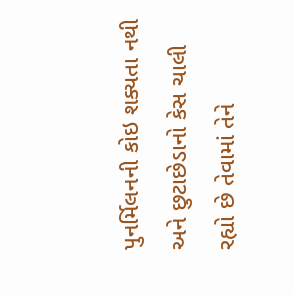પુનર્મિલનની કોઇ શક્યતા નથી અને છુટાછેડાનો કેસ ચાલી રહ્યો છે તેવામાં તેને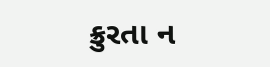ક્રુરતા ન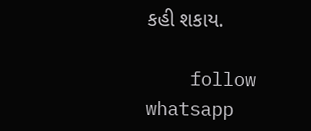કહી શકાય.

    follow whatsapp